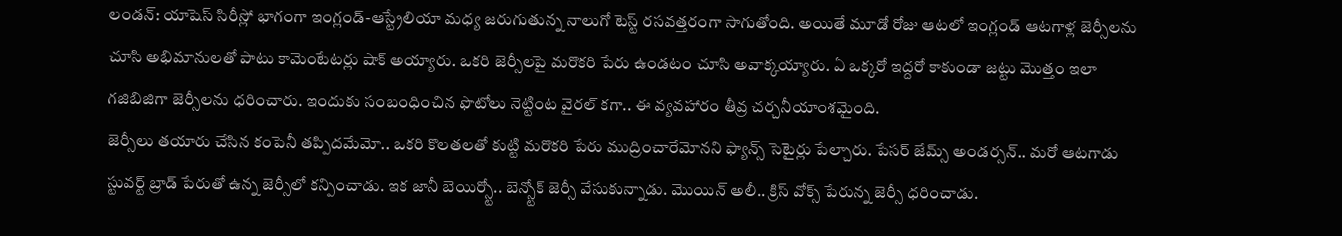లండన్: యాషెస్ సిరీస్లో భాగంగా ఇంగ్లండ్-ఆస్ట్రేలియా మధ్య జరుగుతున్న నాలుగో టెస్ట్ రసవత్తరంగా సాగుతోంది. అయితే మూడో రోజు ఆటలో ఇంగ్లండ్ ఆటగాళ్ల జెర్సీలను చూసి అభిమానులతో పాటు కామెంటేటర్లు షాక్ అయ్యారు. ఒకరి జెర్సీలపై మరొకరి పేరు ఉండటం చూసి అవాక్కయ్యారు. ఏ ఒక్కరో ఇద్దరో కాకుండా జట్టు మొత్తం ఇలా గజిబిజిగా జెర్సీలను ధరించారు. ఇందుకు సంబంధించిన ఫొటోలు నెట్టింట వైరల్ కగా.. ఈ వ్యవహారం తీవ్ర చర్చనీయాంశమైంది.
జెర్సీలు తయారు చేసిన కంపెనీ తప్పిదమేమో.. ఒకరి కొలతలతో కుట్టి మరొకరి పేరు ముద్రించారేమోనని ఫ్యాన్స్ సెటైర్లు పేల్చారు. పేసర్ జేమ్స్ అండర్సన్.. మరో ఆటగాడు స్టువర్ట్ బ్రాడ్ పేరుతో ఉన్న జెర్సీలో కన్పించాడు. ఇక జానీ బెయిర్స్టో.. బెన్స్టోక్ జెర్సీ వేసుకున్నాడు. మొయిన్ అలీ.. క్రిస్ వోక్స్ పేరున్న జెర్సీ ధరించాడు.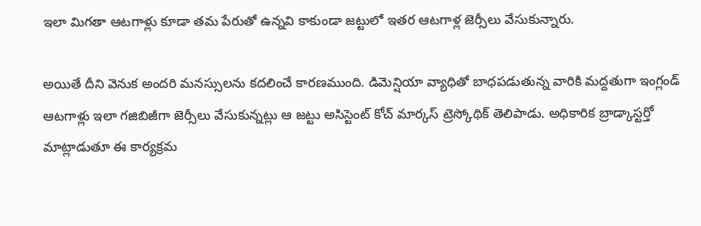ఇలా మిగతా ఆటగాళ్లు కూడా తమ పేరుతో ఉన్నవి కాకుండా జట్టులో ఇతర ఆటగాళ్ల జెర్సీలు వేసుకున్నారు.

అయితే దీని వెనుక అందరి మనస్సులను కదలించే కారణముంది. డిమెన్షియా వ్యాధితో బాధపడుతున్న వారికి మద్దతుగా ఇంగ్లండ్ ఆటగాళ్లు ఇలా గజిబిజీగా జెర్సీలు వేసుకున్నట్లు ఆ జట్టు అసిస్టెంట్ కోచ్ మార్కస్ ట్రెస్కోథిక్ తెలిపాడు. అధికారిక బ్రాడ్కాస్టర్తో మాట్లాడుతూ ఈ కార్యక్రమ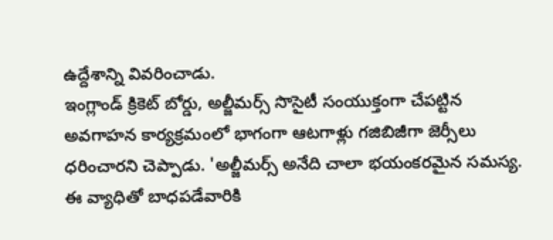ఉద్దేశాన్ని వివరించాడు.
ఇంగ్లాండ్ క్రికెట్ బోర్డు, అల్జీమర్స్ సొసైటీ సంయుక్తంగా చేపట్టిన అవగాహన కార్యక్రమంలో భాగంగా ఆటగాళ్లు గజిబిజీగా జెర్సీలు ధరించారని చెప్పాడు. 'అల్జీమర్స్ అనేది చాలా భయంకరమైన సమస్య. ఈ వ్యాధితో బాధపడేవారికి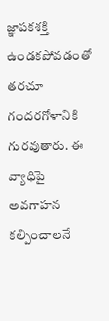జ్ఞాపకశక్తి ఉండకపోవడంతో తరచూ గందరగోళానికి గురవుతారు. ఈ వ్యాధిపై అవగాహన కల్పించాలనే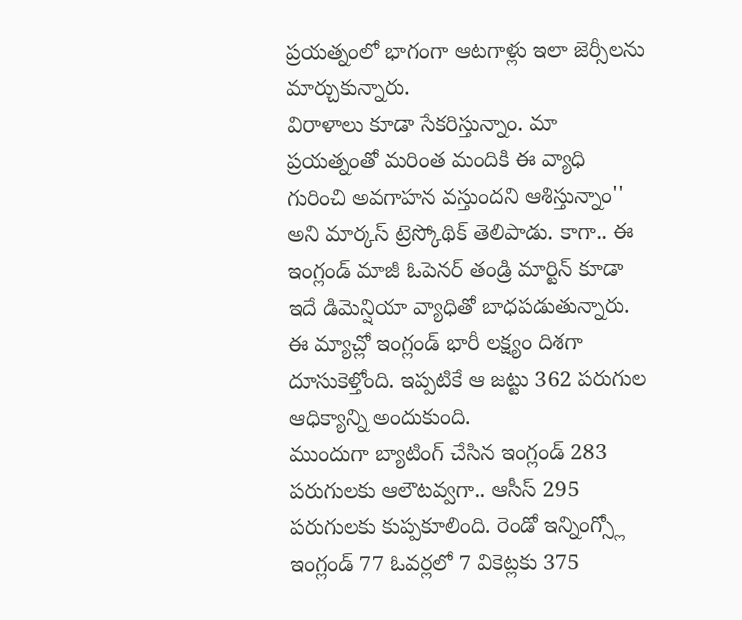ప్రయత్నంలో భాగంగా ఆటగాళ్లు ఇలా జెర్సీలను మార్చుకున్నారు.
విరాళాలు కూడా సేకరిస్తున్నాం. మా ప్రయత్నంతో మరింత మందికి ఈ వ్యాధి గురించి అవగాహన వస్తుందని ఆశిస్తున్నాం'' అని మార్కస్ ట్రెస్కోథిక్ తెలిపాడు. కాగా.. ఈ ఇంగ్లండ్ మాజీ ఓపెనర్ తండ్రి మార్టిన్ కూడా ఇదే డిమెన్షియా వ్యాధితో బాధపడుతున్నారు. ఈ మ్యాచ్లో ఇంగ్లండ్ భారీ లక్ష్యం దిశగా దూసుకెళ్తోంది. ఇప్పటికే ఆ జట్టు 362 పరుగుల ఆధిక్యాన్ని అందుకుంది.
ముందుగా బ్యాటింగ్ చేసిన ఇంగ్లండ్ 283 పరుగులకు ఆలౌటవ్వగా.. ఆసీస్ 295 పరుగులకు కుప్పకూలింది. రెండో ఇన్నింగ్స్లో ఇంగ్లండ్ 77 ఓవర్లలో 7 వికెట్లకు 375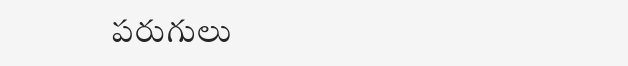పరుగులు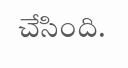చేసింది.